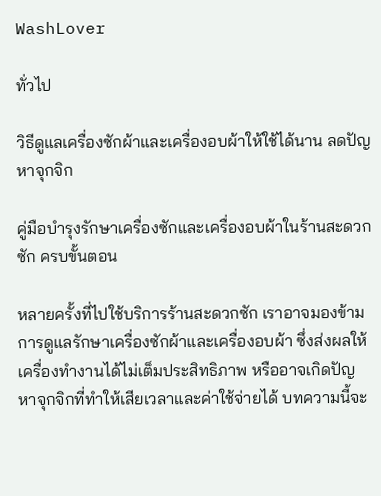WashLover

ทั่วไป

วิธีดูแลเครื่องซักผ้าและเครื่องอบผ้าให้ใช้ได้นาน ลดปัญหาจุกจิก

คู่มือบำรุงรักษาเครื่องซักและเครื่องอบผ้าในร้านสะดวกซัก ครบขั้นตอน

หลายครั้งที่ไปใช้บริการร้านสะดวกซัก เราอาจมองข้ามการดูแลรักษาเครื่องซักผ้าและเครื่องอบผ้า ซึ่งส่งผลให้เครื่องทำงานได้ไม่เต็มประสิทธิภาพ หรืออาจเกิดปัญหาจุกจิกที่ทำให้เสียเวลาและค่าใช้จ่ายได้ บทความนี้จะ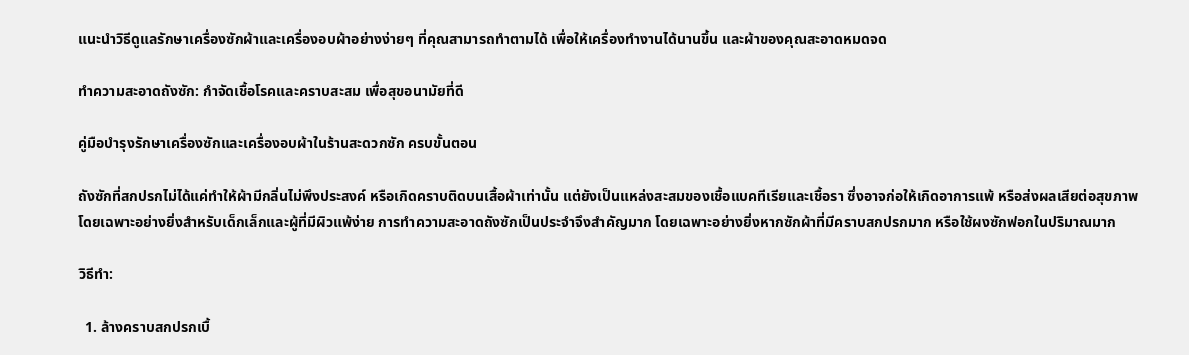แนะนำวิธีดูแลรักษาเครื่องซักผ้าและเครื่องอบผ้าอย่างง่ายๆ ที่คุณสามารถทำตามได้ เพื่อให้เครื่องทำงานได้นานขึ้น และผ้าของคุณสะอาดหมดจด

ทำความสะอาดถังซัก: กำจัดเชื้อโรคและคราบสะสม เพื่อสุขอนามัยที่ดี

คู่มือบำรุงรักษาเครื่องซักและเครื่องอบผ้าในร้านสะดวกซัก ครบขั้นตอน

ถังซักที่สกปรกไม่ได้แค่ทำให้ผ้ามีกลิ่นไม่พึงประสงค์ หรือเกิดคราบติดบนเสื้อผ้าเท่านั้น แต่ยังเป็นแหล่งสะสมของเชื้อแบคทีเรียและเชื้อรา ซึ่งอาจก่อให้เกิดอาการแพ้ หรือส่งผลเสียต่อสุขภาพ โดยเฉพาะอย่างยิ่งสำหรับเด็กเล็กและผู้ที่มีผิวแพ้ง่าย การทำความสะอาดถังซักเป็นประจำจึงสำคัญมาก โดยเฉพาะอย่างยิ่งหากซักผ้าที่มีคราบสกปรกมาก หรือใช้ผงซักฟอกในปริมาณมาก

วิธีทำ:

  1. ล้างคราบสกปรกเบื้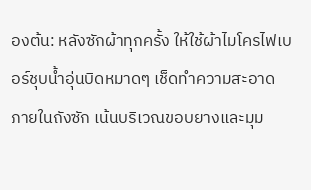องต้น: หลังซักผ้าทุกครั้ง ให้ใช้ผ้าไมโครไฟเบอร์ชุบน้ำอุ่นบิดหมาดๆ เช็ดทำความสะอาดภายในถังซัก เน้นบริเวณขอบยางและมุม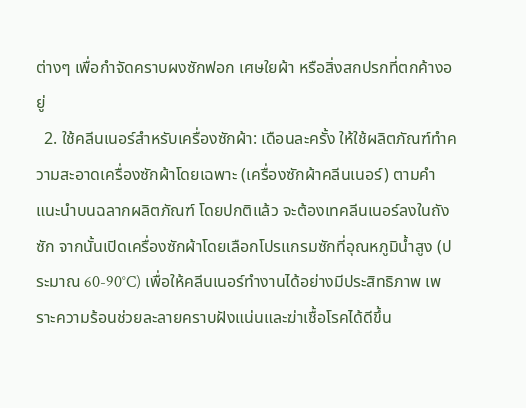ต่างๆ เพื่อกำจัดคราบผงซักฟอก เศษใยผ้า หรือสิ่งสกปรกที่ตกค้างอยู่
  2. ใช้คลีนเนอร์สำหรับเครื่องซักผ้า: เดือนละครั้ง ให้ใช้ผลิตภัณฑ์ทำความสะอาดเครื่องซักผ้าโดยเฉพาะ (เครื่องซักผ้าคลีนเนอร์) ตามคำแนะนำบนฉลากผลิตภัณฑ์ โดยปกติแล้ว จะต้องเทคลีนเนอร์ลงในถังซัก จากนั้นเปิดเครื่องซักผ้าโดยเลือกโปรแกรมซักที่อุณหภูมิน้ำสูง (ประมาณ 60-90°C) เพื่อให้คลีนเนอร์ทำงานได้อย่างมีประสิทธิภาพ เพราะความร้อนช่วยละลายคราบฝังแน่นและฆ่าเชื้อโรคได้ดีขึ้น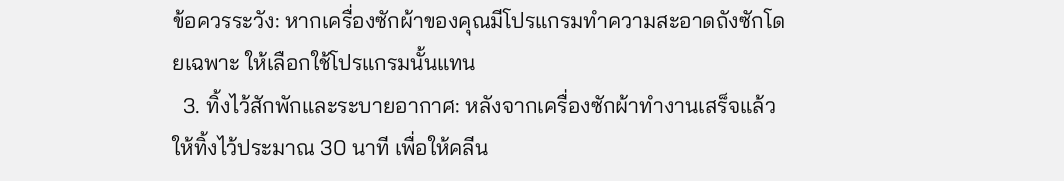ข้อควรระวัง: หากเครื่องซักผ้าของคุณมีโปรแกรมทำความสะอาดถังซักโดยเฉพาะ ให้เลือกใช้โปรแกรมนั้นแทน
  3. ทิ้งไว้สักพักและระบายอากาศ: หลังจากเครื่องซักผ้าทำงานเสร็จแล้ว ให้ทิ้งไว้ประมาณ 30 นาที เพื่อให้คลีน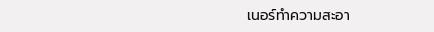เนอร์ทำความสะอา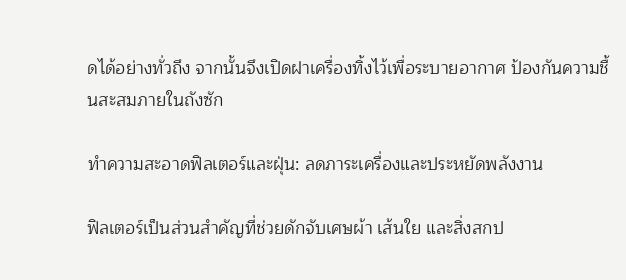ดได้อย่างทั่วถึง จากนั้นจึงเปิดฝาเครื่องทิ้งไว้เพื่อระบายอากาศ ป้องกันความชื้นสะสมภายในถังซัก

ทำความสะอาดฟิลเตอร์และฝุ่น: ลดภาระเครื่องและประหยัดพลังงาน

ฟิลเตอร์เป็นส่วนสำคัญที่ช่วยดักจับเศษผ้า เส้นใย และสิ่งสกป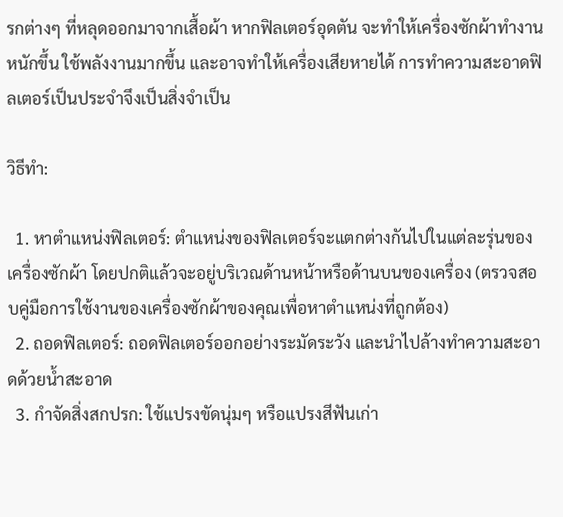รกต่างๆ ที่หลุดออกมาจากเสื้อผ้า หากฟิลเตอร์อุดตัน จะทำให้เครื่องซักผ้าทำงานหนักขึ้น ใช้พลังงานมากขึ้น และอาจทำให้เครื่องเสียหายได้ การทำความสะอาดฟิลเตอร์เป็นประจำจึงเป็นสิ่งจำเป็น

วิธีทำ:

  1. หาตำแหน่งฟิลเตอร์: ตำแหน่งของฟิลเตอร์จะแตกต่างกันไปในแต่ละรุ่นของเครื่องซักผ้า โดยปกติแล้วจะอยู่บริเวณด้านหน้าหรือด้านบนของเครื่อง (ตรวจสอบคู่มือการใช้งานของเครื่องซักผ้าของคุณเพื่อหาตำแหน่งที่ถูกต้อง)
  2. ถอดฟิลเตอร์: ถอดฟิลเตอร์ออกอย่างระมัดระวัง และนำไปล้างทำความสะอาดด้วยน้ำสะอาด
  3. กำจัดสิ่งสกปรก: ใช้แปรงขัดนุ่มๆ หรือแปรงสีฟันเก่า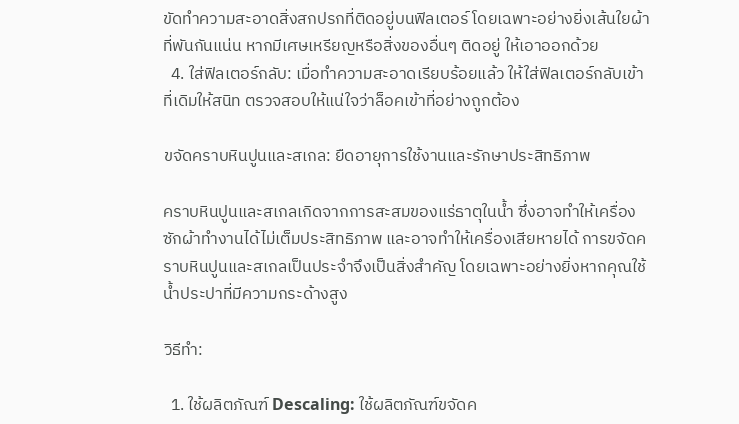ขัดทำความสะอาดสิ่งสกปรกที่ติดอยู่บนฟิลเตอร์ โดยเฉพาะอย่างยิ่งเส้นใยผ้าที่พันกันแน่น หากมีเศษเหรียญหรือสิ่งของอื่นๆ ติดอยู่ ให้เอาออกด้วย
  4. ใส่ฟิลเตอร์กลับ: เมื่อทำความสะอาดเรียบร้อยแล้ว ให้ใส่ฟิลเตอร์กลับเข้าที่เดิมให้สนิท ตรวจสอบให้แน่ใจว่าล็อคเข้าที่อย่างถูกต้อง

ขจัดคราบหินปูนและสเกล: ยืดอายุการใช้งานและรักษาประสิทธิภาพ

คราบหินปูนและสเกลเกิดจากการสะสมของแร่ธาตุในน้ำ ซึ่งอาจทำให้เครื่องซักผ้าทำงานได้ไม่เต็มประสิทธิภาพ และอาจทำให้เครื่องเสียหายได้ การขจัดคราบหินปูนและสเกลเป็นประจำจึงเป็นสิ่งสำคัญ โดยเฉพาะอย่างยิ่งหากคุณใช้น้ำประปาที่มีความกระด้างสูง

วิธีทำ:

  1. ใช้ผลิตภัณฑ์ Descaling: ใช้ผลิตภัณฑ์ขจัดค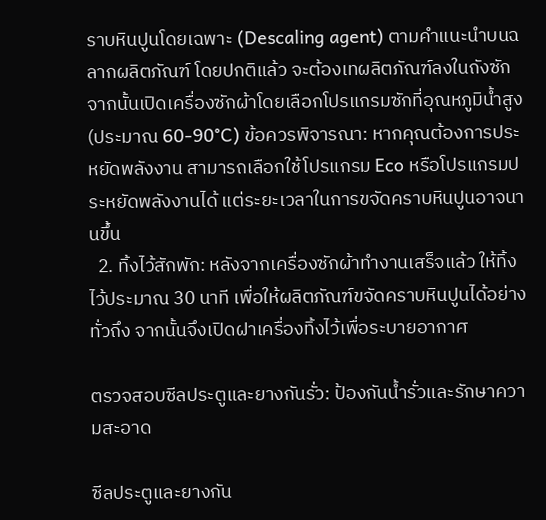ราบหินปูนโดยเฉพาะ (Descaling agent) ตามคำแนะนำบนฉลากผลิตภัณฑ์ โดยปกติแล้ว จะต้องเทผลิตภัณฑ์ลงในถังซัก จากนั้นเปิดเครื่องซักผ้าโดยเลือกโปรแกรมซักที่อุณหภูมิน้ำสูง (ประมาณ 60-90°C) ข้อควรพิจารณา: หากคุณต้องการประหยัดพลังงาน สามารถเลือกใช้โปรแกรม Eco หรือโปรแกรมประหยัดพลังงานได้ แต่ระยะเวลาในการขจัดคราบหินปูนอาจนานขึ้น
  2. ทิ้งไว้สักพัก: หลังจากเครื่องซักผ้าทำงานเสร็จแล้ว ให้ทิ้งไว้ประมาณ 30 นาที เพื่อให้ผลิตภัณฑ์ขจัดคราบหินปูนได้อย่างทั่วถึง จากนั้นจึงเปิดฝาเครื่องทิ้งไว้เพื่อระบายอากาศ

ตรวจสอบซีลประตูและยางกันรั่ว: ป้องกันน้ำรั่วและรักษาความสะอาด

ซีลประตูและยางกัน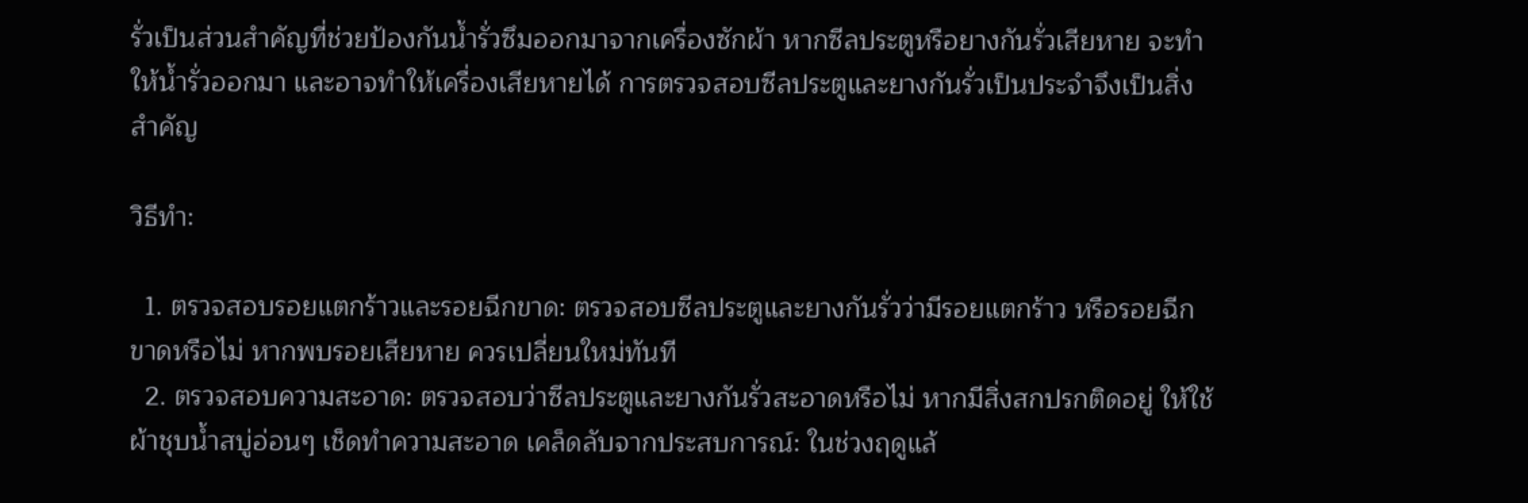รั่วเป็นส่วนสำคัญที่ช่วยป้องกันน้ำรั่วซึมออกมาจากเครื่องซักผ้า หากซีลประตูหรือยางกันรั่วเสียหาย จะทำให้น้ำรั่วออกมา และอาจทำให้เครื่องเสียหายได้ การตรวจสอบซีลประตูและยางกันรั่วเป็นประจำจึงเป็นสิ่งสำคัญ

วิธีทำ:

  1. ตรวจสอบรอยแตกร้าวและรอยฉีกขาด: ตรวจสอบซีลประตูและยางกันรั่วว่ามีรอยแตกร้าว หรือรอยฉีกขาดหรือไม่ หากพบรอยเสียหาย ควรเปลี่ยนใหม่ทันที
  2. ตรวจสอบความสะอาด: ตรวจสอบว่าซีลประตูและยางกันรั่วสะอาดหรือไม่ หากมีสิ่งสกปรกติดอยู่ ให้ใช้ผ้าชุบน้ำสบู่อ่อนๆ เช็ดทำความสะอาด เคล็ดลับจากประสบการณ์: ในช่วงฤดูแล้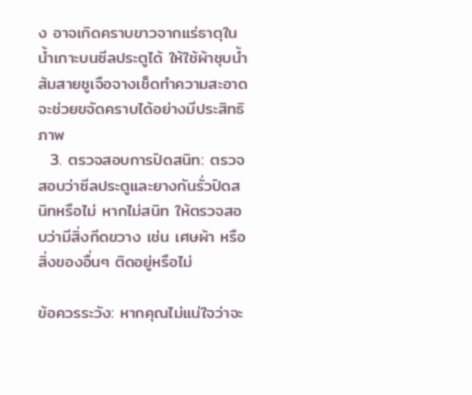ง อาจเกิดคราบขาวจากแร่ธาตุในน้ำเกาะบนซีลประตูได้ ให้ใช้ผ้าชุบน้ำส้มสายชูเจือจางเช็ดทำความสะอาด จะช่วยขจัดคราบได้อย่างมีประสิทธิภาพ
  3. ตรวจสอบการปิดสนิท: ตรวจสอบว่าซีลประตูและยางกันรั่วปิดสนิทหรือไม่ หากไม่สนิท ให้ตรวจสอบว่ามีสิ่งกีดขวาง เช่น เศษผ้า หรือสิ่งของอื่นๆ ติดอยู่หรือไม่

ข้อควรระวัง: หากคุณไม่แน่ใจว่าจะ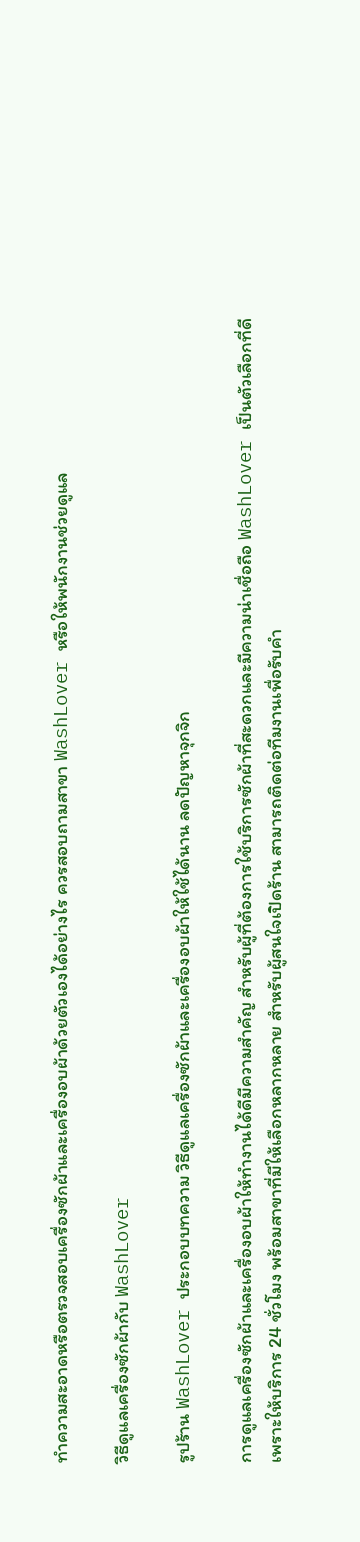ทำความสะอาดหรือตรวจสอบเครื่องซักผ้าและเครื่องอบผ้าด้วยตัวเองได้อย่างไร ควรสอบถามสาขา WashLover หรือให้พนักงานช่วยดูแล

วิธีดูแลเครื่องซักผ้ากับ WashLover

รูปร้าน WashLover ประกอบบทความ วิธีดูแลเครื่องซักผ้าและเครื่องอบผ้าให้ใช้ได้นาน ลดปัญหาจุกจิก

การดูแลเครื่องซักผ้าและเครื่องอบผ้าให้ทำงานได้ดีมีความสำคัญ สำหรับผู้ที่ต้องการใช้บริการซักผ้าที่สะดวกและมีความน่าเชื่อถือ WashLover เป็นตัวเลือกที่ดี เพราะให้บริการ 24 ชั่วโมง พร้อมสาขาที่มีให้เลือกหลากหลาย สำหรับผู้สนใจเปิดร้าน สามารถติดต่อทีมงานเพื่อรับคำ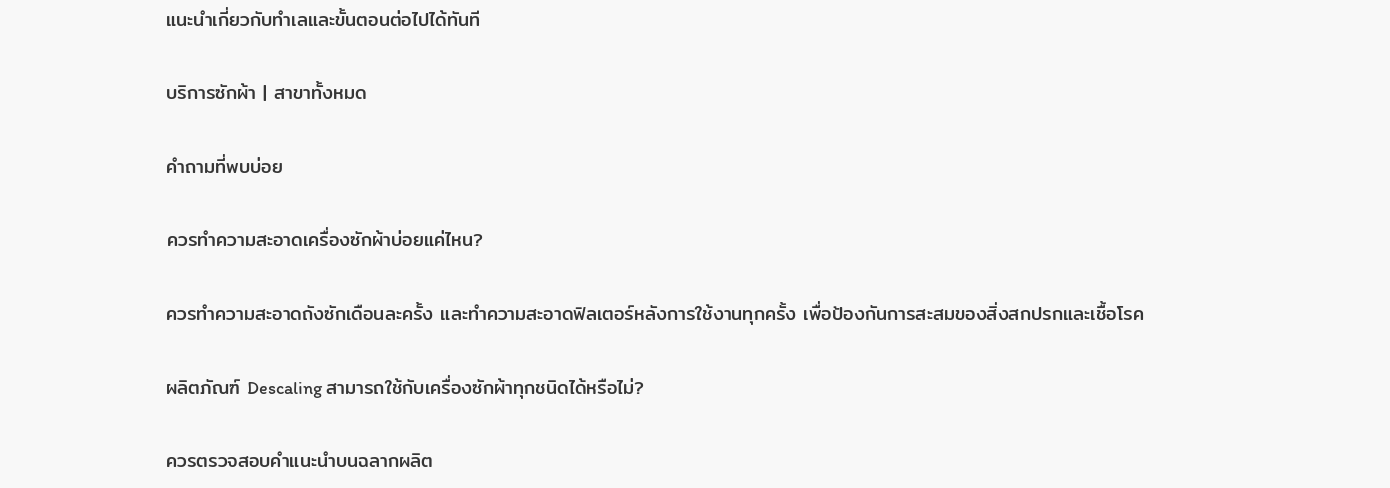แนะนำเกี่ยวกับทำเลและขั้นตอนต่อไปได้ทันที

บริการซักผ้า | สาขาทั้งหมด

คำถามที่พบบ่อย

ควรทำความสะอาดเครื่องซักผ้าบ่อยแค่ไหน?

ควรทำความสะอาดถังซักเดือนละครั้ง และทำความสะอาดฟิลเตอร์หลังการใช้งานทุกครั้ง เพื่อป้องกันการสะสมของสิ่งสกปรกและเชื้อโรค

ผลิตภัณฑ์ Descaling สามารถใช้กับเครื่องซักผ้าทุกชนิดได้หรือไม่?

ควรตรวจสอบคำแนะนำบนฉลากผลิต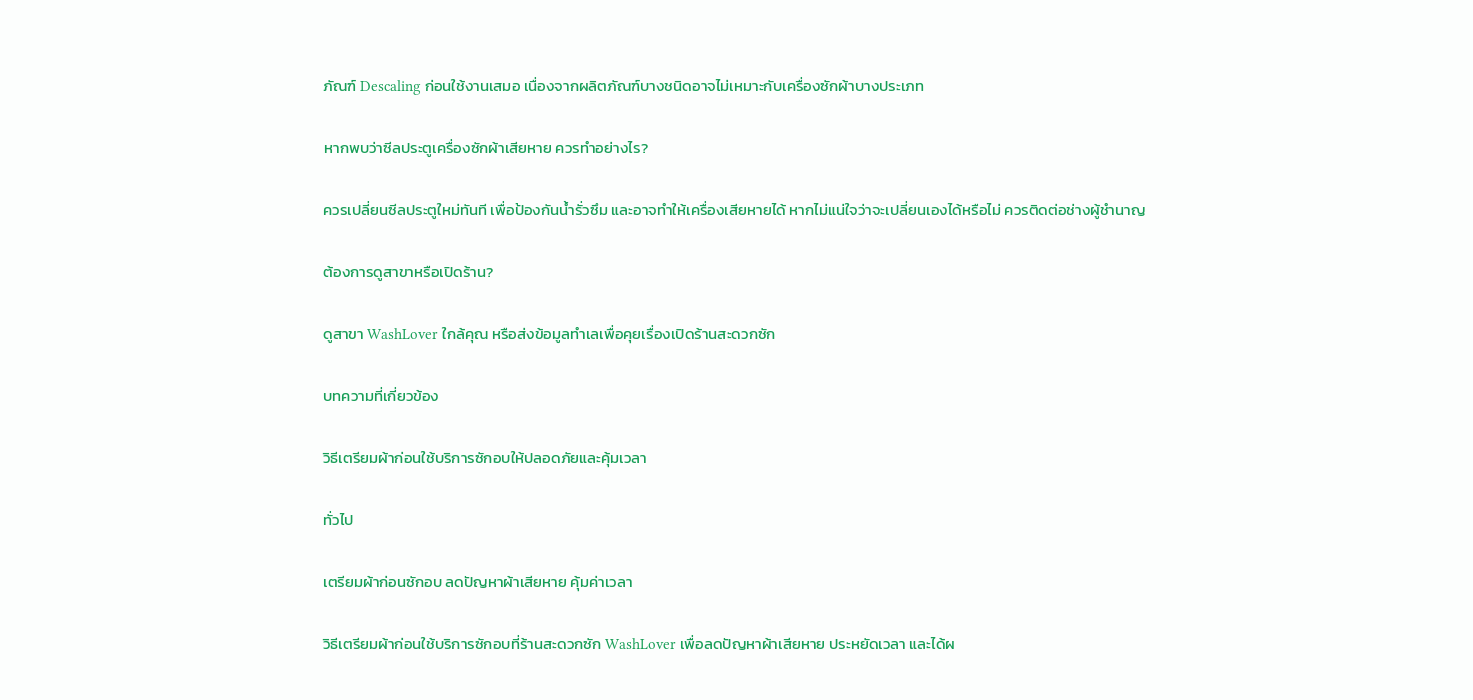ภัณฑ์ Descaling ก่อนใช้งานเสมอ เนื่องจากผลิตภัณฑ์บางชนิดอาจไม่เหมาะกับเครื่องซักผ้าบางประเภท

หากพบว่าซีลประตูเครื่องซักผ้าเสียหาย ควรทำอย่างไร?

ควรเปลี่ยนซีลประตูใหม่ทันที เพื่อป้องกันน้ำรั่วซึม และอาจทำให้เครื่องเสียหายได้ หากไม่แน่ใจว่าจะเปลี่ยนเองได้หรือไม่ ควรติดต่อช่างผู้ชำนาญ

ต้องการดูสาขาหรือเปิดร้าน?

ดูสาขา WashLover ใกล้คุณ หรือส่งข้อมูลทำเลเพื่อคุยเรื่องเปิดร้านสะดวกซัก

บทความที่เกี่ยวข้อง

วิธีเตรียมผ้าก่อนใช้บริการซักอบให้ปลอดภัยและคุ้มเวลา

ทั่วไป

เตรียมผ้าก่อนซักอบ ลดปัญหาผ้าเสียหาย คุ้มค่าเวลา

วิธีเตรียมผ้าก่อนใช้บริการซักอบที่ร้านสะดวกซัก WashLover เพื่อลดปัญหาผ้าเสียหาย ประหยัดเวลา และได้ผ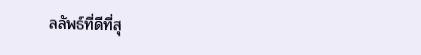ลลัพธ์ที่ดีที่สุ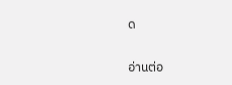ด

อ่านต่อ